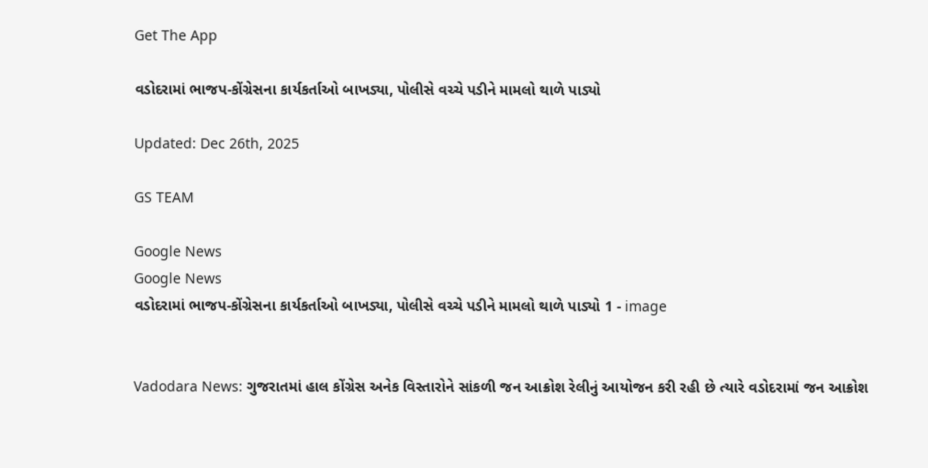Get The App

વડોદરામાં ભાજપ-કોંગ્રેસના કાર્યકર્તાઓ બાખડ્યા, પોલીસે વચ્ચે પડીને મામલો થાળે પાડ્યો

Updated: Dec 26th, 2025

GS TEAM

Google News
Google News
વડોદરામાં ભાજપ-કોંગ્રેસના કાર્યકર્તાઓ બાખડ્યા, પોલીસે વચ્ચે પડીને મામલો થાળે પાડ્યો 1 - image


Vadodara News: ગુજરાતમાં હાલ કોંગ્રેસ અનેક વિસ્તારોને સાંકળી જન આક્રોશ રેલીનું આયોજન કરી રહી છે ત્યારે વડોદરામાં જન આક્રોશ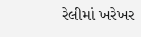રેલીમાં ખરેખર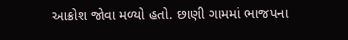આક્રોશ જોવા મળ્યો હતો. છાણી ગામમાં ભાજપના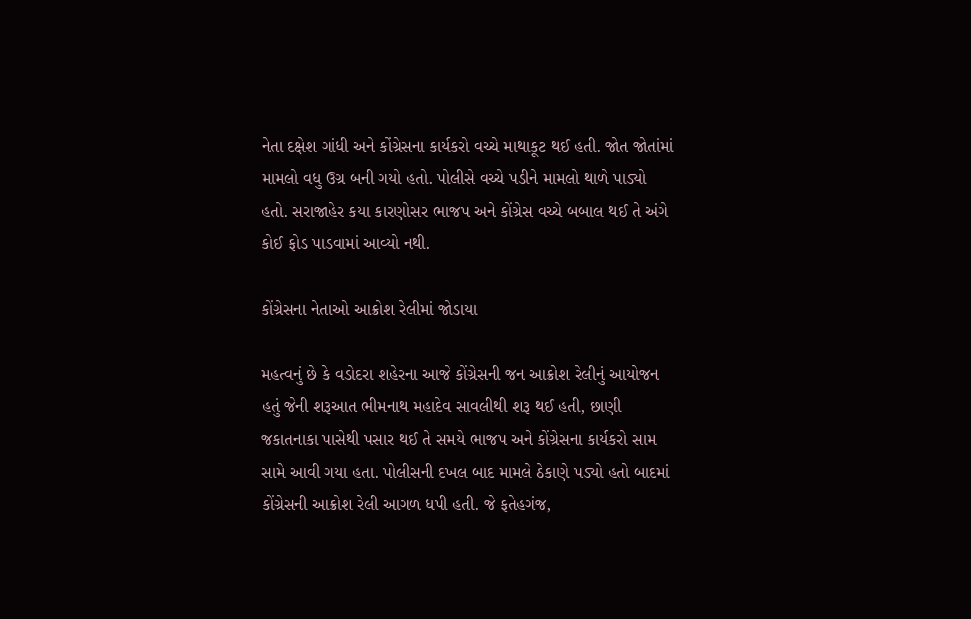નેતા દક્ષેશ ગાંધી અને કોંગ્રેસના કાર્યકરો વચ્ચે માથાકૂટ થઈ હતી. જોત જોતાંમાં મામલો વધુ ઉગ્ર બની ગયો હતો. પોલીસે વચ્ચે પડીને મામલો થાળે પાડ્યો હતો. સરાજાહેર કયા કારણોસર ભાજપ અને કોંગ્રેસ વચ્ચે બબાલ થઈ તે અંગે કોઈ ફોડ પાડવામાં આવ્યો નથી.

કોંગ્રેસના નેતાઓ આક્રોશ રેલીમાં જોડાયા

મહત્વનું છે કે વડોદરા શહેરના આજે કોંગ્રેસની જન આક્રોશ રેલીનું આયોજન હતું જેની શરૂઆત ભીમનાથ મહાદેવ સાવલીથી શરૂ થઈ હતી, છાણી જકાતનાકા પાસેથી પસાર થઈ તે સમયે ભાજપ અને કોંગ્રેસના કાર્યકરો સામ સામે આવી ગયા હતા. પોલીસની દખલ બાદ મામલે ઠેકાણે પડ્યો હતો બાદમાં કોંગ્રેસની આક્રોશ રેલી આગળ ધપી હતી. જે ફતેહગંજ,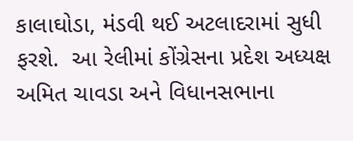કાલાઘોડા, મંડવી થઈ અટલાદરામાં સુધી ફરશે.  આ રેલીમાં કોંગ્રેસના પ્રદેશ અધ્યક્ષ અમિત ચાવડા અને વિધાનસભાના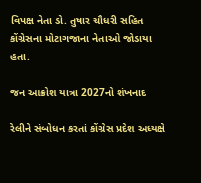વિપક્ષ નેતા ડો. તુષાર ચૌધરી સહિત કોંગ્રેસના મોટાગજાના નેતાઓ જોડાયા હતા.

જન આક્રોશ યાત્રા 2027નો શંખનાદ

રેલીને સંબોધન કરતાં કોંગ્રેસ પ્રદેશ અધ્યક્ષે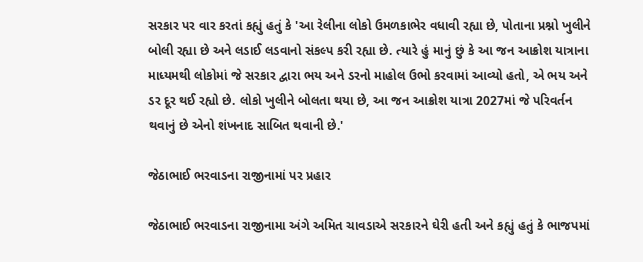સરકાર પર વાર કરતાં કહ્યું હતું કે 'આ રેલીના લોકો ઉમળકાભેર વધાવી રહ્યા છે, પોતાના પ્રશ્નો ખુલીને બોલી રહ્યા છે અને લડાઈ લડવાનો સંકલ્પ કરી રહ્યા છે. ત્યારે હું માનું છું કે આ જન આક્રોશ યાત્રાના માધ્યમથી લોકોમાં જે સરકાર દ્વારા ભય અને ડરનો માહોલ ઉભો કરવામાં આવ્યો હતો, એ ભય અને ડર દૂર થઈ રહ્યો છે. લોકો ખુલીને બોલતા થયા છે, આ જન આક્રોશ યાત્રા 2027માં જે પરિવર્તન થવાનું છે એનો શંખનાદ સાબિત થવાની છે.'

જેઠાભાઈ ભરવાડના રાજીનામાં પર પ્રહાર

જેઠાભાઈ ભરવાડના રાજીનામા અંગે અમિત ચાવડાએ સરકારને ઘેરી હતી અને કહ્યું હતું કે ભાજપમાં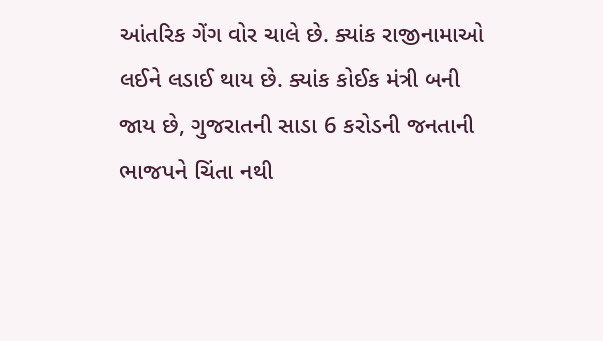આંતરિક ગેંગ વોર ચાલે છે. ક્યાંક રાજીનામાઓ લઈને લડાઈ થાય છે. ક્યાંક કોઈક મંત્રી બની જાય છે, ગુજરાતની સાડા 6 કરોડની જનતાની ભાજપને ચિંતા નથી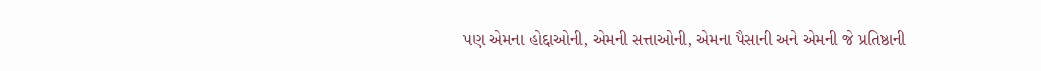પણ એમના હોદ્દાઓની, એમની સત્તાઓની, એમના પૈસાની અને એમની જે પ્રતિષ્ઠાની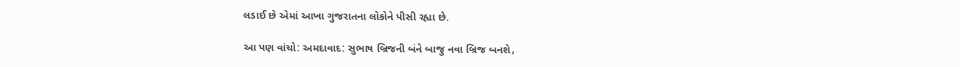લડાઈ છે એમાં આખા ગુજરાતના લોકોને પીસી રહ્યા છે.

આ પણ વાંચો: અમદાવાદ: સુભાષ બ્રિજની બંને બાજુ નવા બ્રિજ બનશે,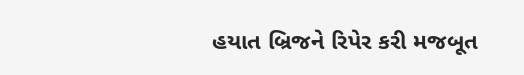હયાત બ્રિજને રિપેર કરી મજબૂત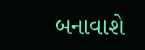બનાવાશે